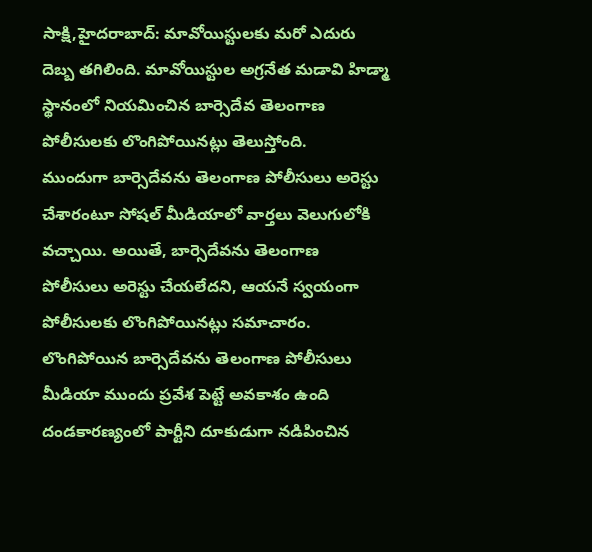సాక్షి,హైదరాబాద్: మావోయిస్టులకు మరో ఎదురు దెబ్బ తగిలింది. మావోయిస్టుల అగ్రనేత మడావి హిడ్మా స్థానంలో నియమించిన బార్సెదేవ తెలంగాణ పోలీసులకు లొంగిపోయినట్లు తెలుస్తోంది.
ముందుగా బార్సెదేవను తెలంగాణ పోలీసులు అరెస్టు చేశారంటూ సోషల్ మీడియాలో వార్తలు వెలుగులోకి వచ్చాయి. అయితే, బార్సెదేవను తెలంగాణ పోలీసులు అరెస్టు చేయలేదని, ఆయనే స్వయంగా పోలీసులకు లొంగిపోయినట్లు సమాచారం. లొంగిపోయిన బార్సెదేవను తెలంగాణ పోలీసులు మీడియా ముందు ప్రవేశ పెట్టే అవకాశం ఉంది
దండకారణ్యంలో పార్టీని దూకుడుగా నడిపించిన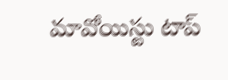మావోయిస్టు టాప్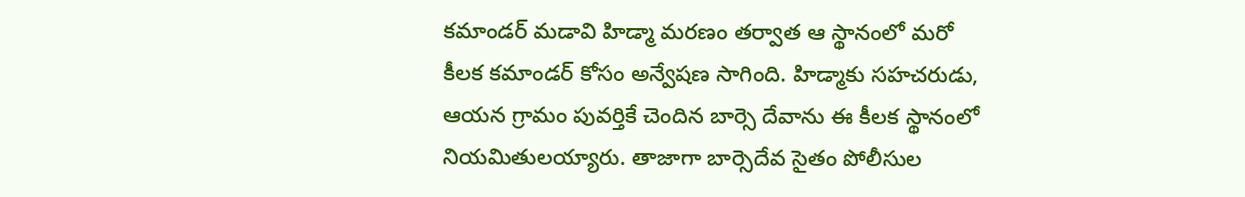కమాండర్ మడావి హిడ్మా మరణం తర్వాత ఆ స్థానంలో మరో కీలక కమాండర్ కోసం అన్వేషణ సాగింది. హిడ్మాకు సహచరుడు, ఆయన గ్రామం పువర్తికే చెందిన బార్సె దేవాను ఈ కీలక స్థానంలో నియమితులయ్యారు. తాజాగా బార్సెదేవ సైతం పోలీసుల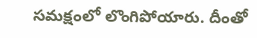సమక్షంలో లొంగిపోయారు. దీంతో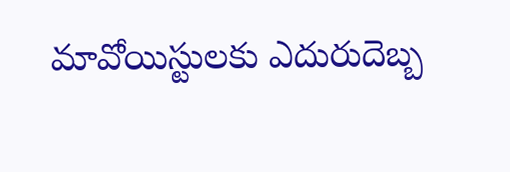మావోయిస్టులకు ఎదురుదెబ్బ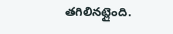తగిలినట్లైంది.